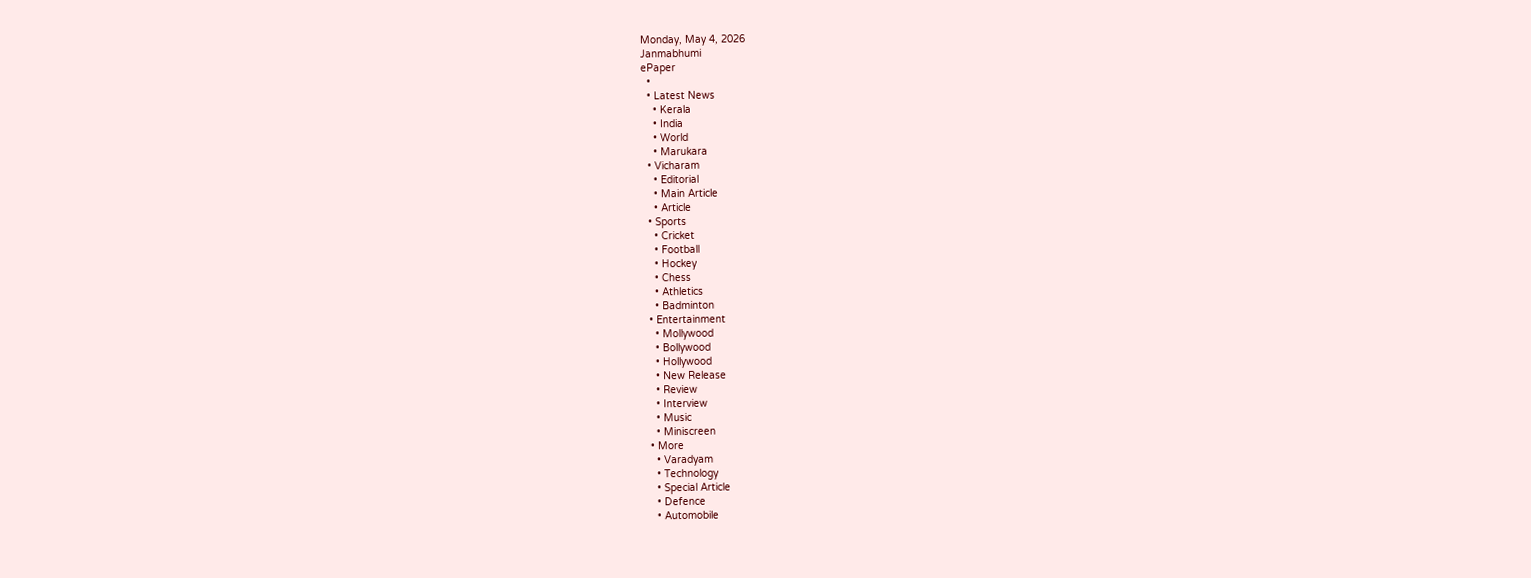Monday, May 4, 2026
Janmabhumi
ePaper
  •
  • Latest News
    • Kerala
    • India
    • World
    • Marukara
  • Vicharam
    • Editorial
    • Main Article
    • Article
  • Sports
    • Cricket
    • Football
    • Hockey
    • Chess
    • Athletics
    • Badminton
  • Entertainment
    • Mollywood
    • Bollywood
    • Hollywood
    • New Release
    • Review
    • Interview
    • Music
    • Miniscreen
  • More
    • Varadyam
    • Technology
    • Special Article
    • Defence
    • Automobile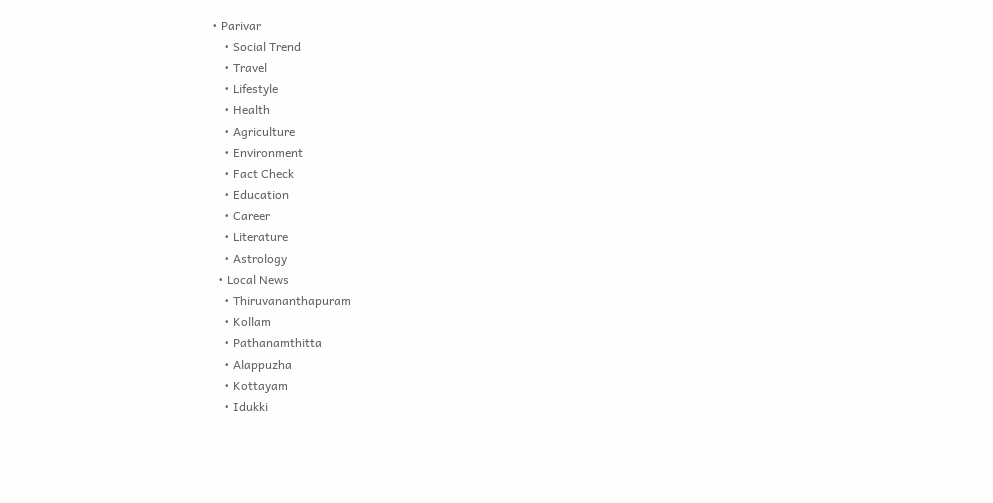• Parivar
    • Social Trend
    • Travel
    • Lifestyle
    • Health
    • Agriculture
    • Environment
    • Fact Check
    • Education
    • Career
    • Literature
    • Astrology
  • Local News
    • Thiruvananthapuram
    • Kollam
    • Pathanamthitta
    • Alappuzha
    • Kottayam
    • Idukki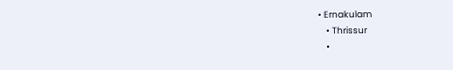• Ernakulam
    • Thrissur
    •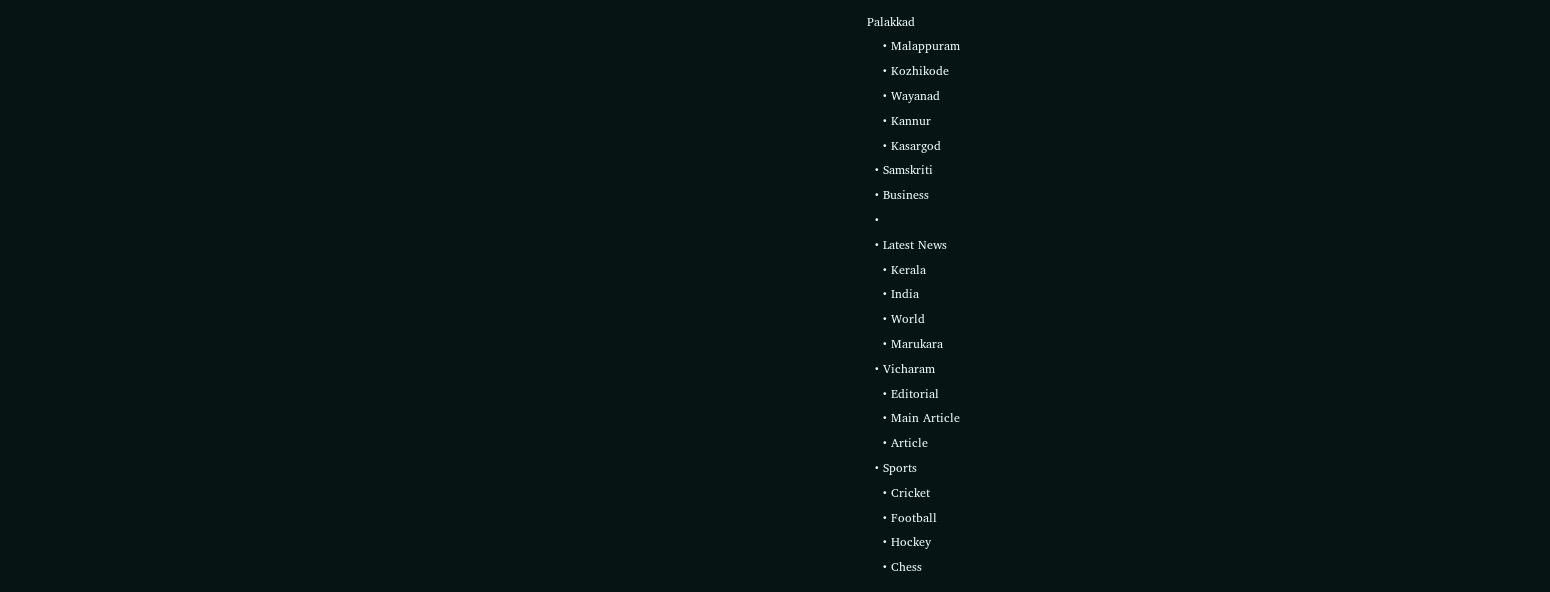Palakkad
    • Malappuram
    • Kozhikode
    • Wayanad
    • Kannur
    • Kasargod
  • Samskriti
  • Business
  •
  • Latest News
    • Kerala
    • India
    • World
    • Marukara
  • Vicharam
    • Editorial
    • Main Article
    • Article
  • Sports
    • Cricket
    • Football
    • Hockey
    • Chess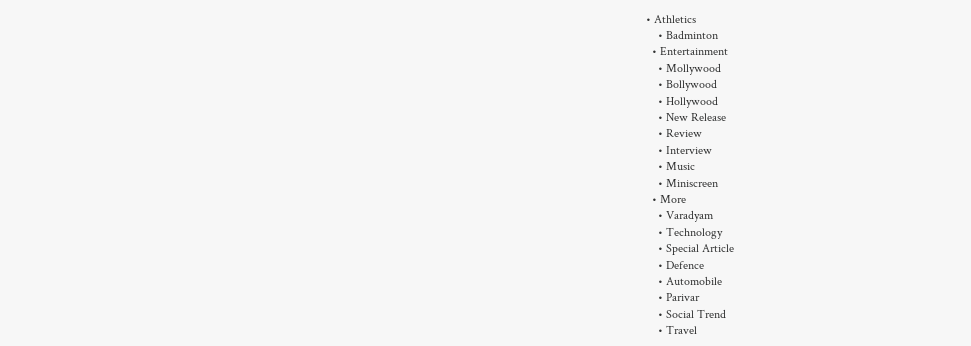• Athletics
    • Badminton
  • Entertainment
    • Mollywood
    • Bollywood
    • Hollywood
    • New Release
    • Review
    • Interview
    • Music
    • Miniscreen
  • More
    • Varadyam
    • Technology
    • Special Article
    • Defence
    • Automobile
    • Parivar
    • Social Trend
    • Travel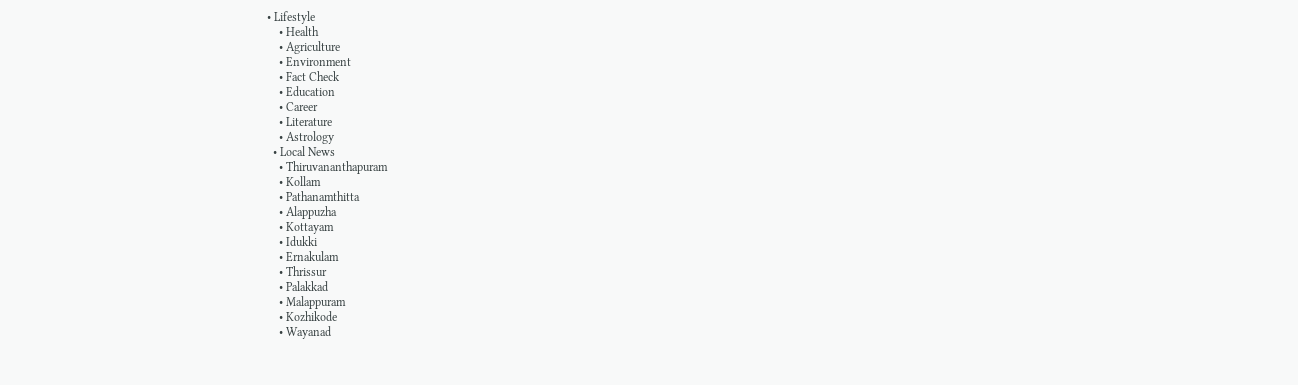• Lifestyle
    • Health
    • Agriculture
    • Environment
    • Fact Check
    • Education
    • Career
    • Literature
    • Astrology
  • Local News
    • Thiruvananthapuram
    • Kollam
    • Pathanamthitta
    • Alappuzha
    • Kottayam
    • Idukki
    • Ernakulam
    • Thrissur
    • Palakkad
    • Malappuram
    • Kozhikode
    • Wayanad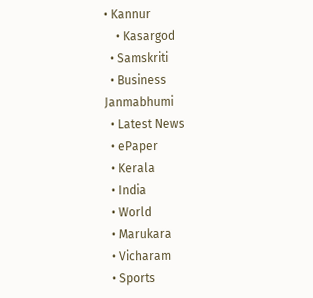• Kannur
    • Kasargod
  • Samskriti
  • Business
Janmabhumi
  • Latest News
  • ePaper
  • Kerala
  • India
  • World
  • Marukara
  • Vicharam
  • Sports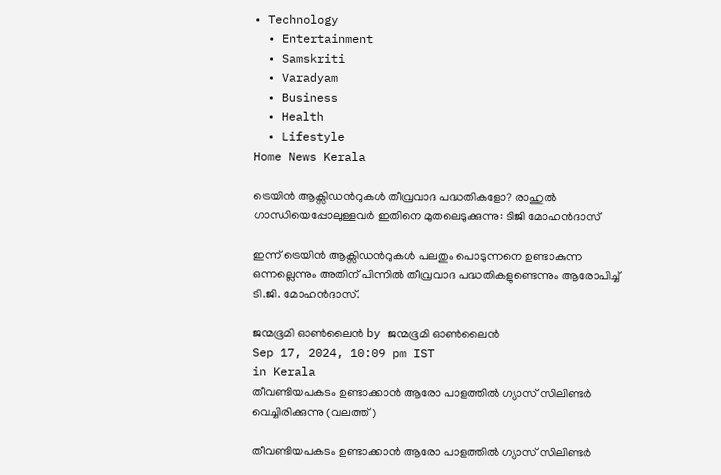• Technology
  • Entertainment
  • Samskriti
  • Varadyam
  • Business
  • Health
  • Lifestyle
Home News Kerala

ട്രെയിന്‍ ആക്സിഡന്‍റുകള്‍ തീവ്രവാദ പദ്ധതികളോ? രാഹുല്‍ ഗാന്ധിയെപ്പോലുള്ളവര്‍ ഇതിനെ മുതലെടുക്കുന്നു: ടിജി മോഹന്‍ദാസ്

ഇന്ന് ട്രെയിന്‍ ആക്സിഡന്‍റുകള്‍ പലതും പൊടുന്നനെ ഉണ്ടാകുന്ന ഒന്നല്ലെന്നും അതിന് പിന്നില്‍ തീവ്രവാദ പദ്ധതികളുണ്ടെന്നും ആരോപിച്ച് ടി.ജി. മോഹന്‍ദാസ്.

ജന്മഭൂമി ഓണ്‍ലൈന്‍ by ജന്മഭൂമി ഓണ്‍ലൈന്‍
Sep 17, 2024, 10:09 pm IST
in Kerala
തീവണ്ടിയപകടം ഉണ്ടാക്കാന്‍ ആരോ പാളത്തില്‍ ഗ്യാസ് സിലിണ്ടര്‍ വെച്ചിരിക്കുന്നു (വലത്ത്)

തീവണ്ടിയപകടം ഉണ്ടാക്കാന്‍ ആരോ പാളത്തില്‍ ഗ്യാസ് സിലിണ്ടര്‍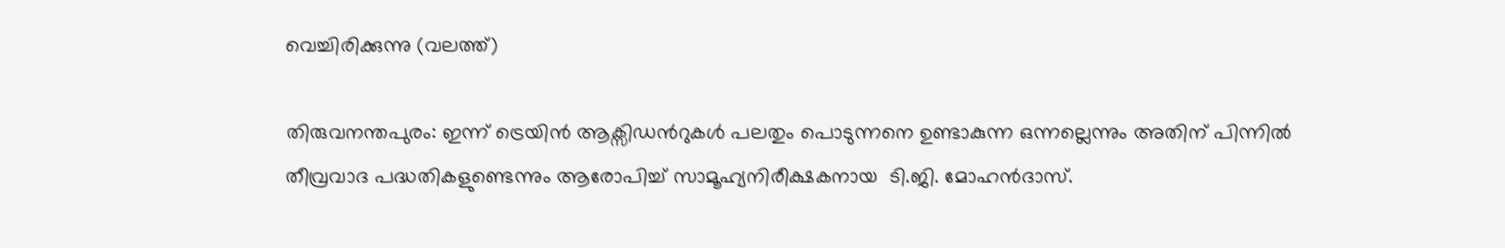വെച്ചിരിക്കുന്നു (വലത്ത്)

തിരുവനന്തപുരം: ഇന്ന് ട്രെയിന്‍ ആക്സിഡന്‍റുകള്‍ പലതും പൊടുന്നനെ ഉണ്ടാകുന്ന ഒന്നല്ലെന്നും അതിന് പിന്നില്‍ തീവ്രവാദ പദ്ധതികളുണ്ടെന്നും ആരോപിച്ച് സാമൂഹ്യനിരീക്ഷകനായ  ടി.ജി. മോഹന്‍ദാസ്.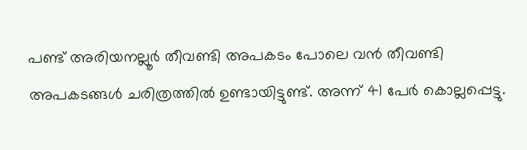പണ്ട് അരിയനല്ലൂര്‍ തീവണ്ടി അപകടം പോലെ വന്‍ തീവണ്ടി അപകടങ്ങള്‍ ചരിത്രത്തില്‍ ഉണ്ടായിട്ടുണ്ട്. അന്ന് 41 പേര്‍ കൊല്ലപ്പെട്ടു.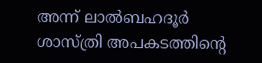അന്ന് ലാല്‍ബഹദൂര്‍ ശാസ്ത്രി അപകടത്തിന്റെ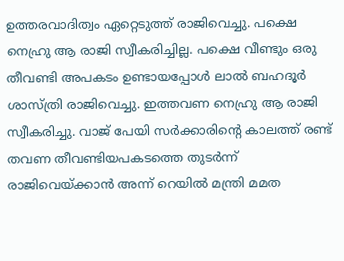ഉത്തരവാദിത്വം ഏറ്റെടുത്ത് രാജിവെച്ചു. പക്ഷെ നെഹ്രു ആ രാജി സ്വീകരിച്ചില്ല. പക്ഷെ വീണ്ടും ഒരു തീവണ്ടി അപകടം ഉണ്ടായപ്പോള്‍ ലാല്‍ ബഹദൂര്‍ ശാസ്ത്രി രാജിവെച്ചു. ഇത്തവണ നെഹ്രു ആ രാജി സ്വീകരിച്ചു. വാജ് പേയി സര്‍ക്കാരിന്റെ കാലത്ത് രണ്ട് തവണ തീവണ്ടിയപകടത്തെ തുടര്‍ന്ന് രാജിവെയ്‌ക്കാന്‍ അന്ന് റെയില്‍ മന്ത്രി മമത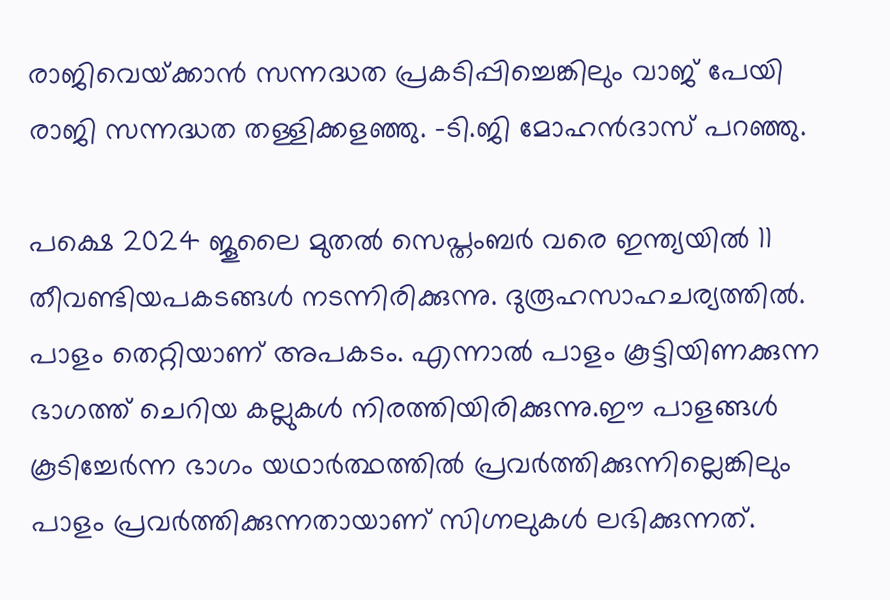രാജിവെയ്‌ക്കാന്‍ സന്നദ്ധത പ്രകടിപ്പിച്ചെങ്കിലും വാജ് പേയി രാജി സന്നദ്ധത തള്ളിക്കളഞ്ഞു. -ടി.ജി മോഹന്‍ദാസ് പറഞ്ഞു.

പക്ഷെ 2024 ജൂലൈ മുതല്‍ സെപ്തംബര്‍ വരെ ഇന്ത്യയില്‍ 11 തീവണ്ടിയപകടങ്ങള്‍ നടന്നിരിക്കുന്നു. ദുരൂഹസാഹചര്യത്തില്‍. പാളം തെറ്റിയാണ് അപകടം. എന്നാല്‍ പാളം കൂട്ടിയിണക്കുന്ന ഭാഗത്ത് ചെറിയ കല്ലുകള്‍ നിരത്തിയിരിക്കുന്നു.ഈ പാളങ്ങള്‍ കൂടിച്ചേര്‍ന്ന ഭാഗം യഥാര്‍ത്ഥത്തില്‍ പ്രവര്‍ത്തിക്കുന്നില്ലെങ്കിലും പാളം പ്രവര്‍ത്തിക്കുന്നതായാണ് സിഗ്നലുകള്‍ ലഭിക്കുന്നത്.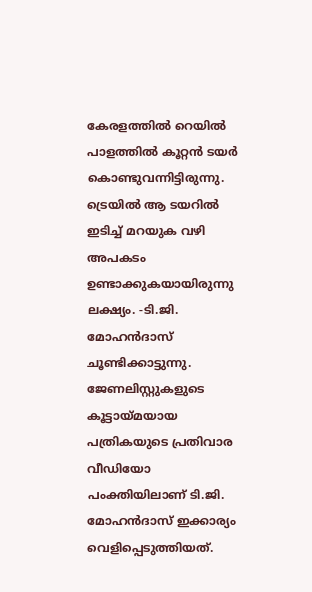കേരളത്തില്‍ റെയില്‍ പാളത്തില്‍ കൂറ്റന്‍ ടയര്‍ കൊണ്ടുവന്നിട്ടിരുന്നു. ട്രെയില്‍ ആ ടയറില്‍ ഇടിച്ച് മറയുക വഴി അപകടം ഉണ്ടാക്കുകയായിരുന്നു ലക്ഷ്യം. -ടി.ജി. മോഹന്‍ദാസ് ചൂണ്ടിക്കാട്ടുന്നു. ജേണലിസ്റ്റുകളുടെ കൂട്ടായ്‌മയായ പത്രികയുടെ പ്രതിവാര വീഡിയോ പംക്തിയിലാണ് ടി.ജി. മോഹന്‍ദാസ് ഇക്കാര്യം വെളിപ്പെടുത്തിയത്.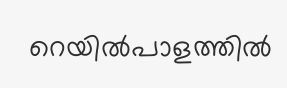റെയില്‍പാളത്തില്‍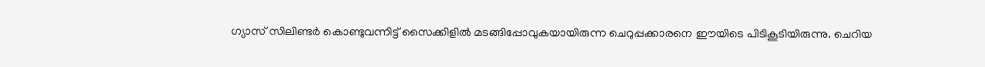ഗ്യാസ് സിലിണ്ടര്‍ കൊണ്ടുവന്നിട്ട് സൈക്കിളില്‍ മടങ്ങിപ്പോവുകയായിരുന്ന ചെറുപ്പക്കാരനെ ഈയിടെ പിടികൂടിയിരുന്നു. ചെറിയ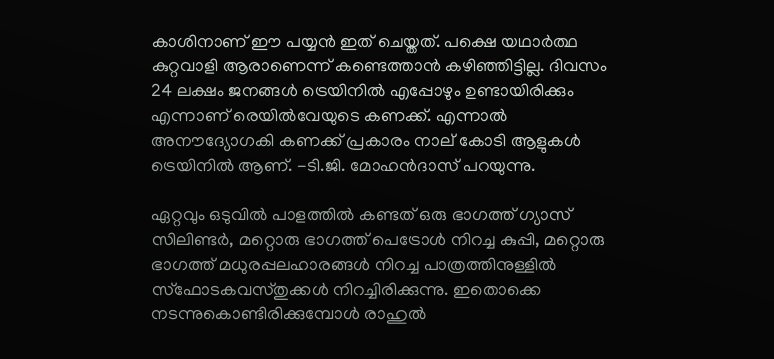കാശിനാണ് ഈ പയ്യന്‍ ഇത് ചെയ്തത്. പക്ഷെ യഥാര്‍ത്ഥ കുറ്റവാളി ആരാണെന്ന് കണ്ടെത്താന്‍ കഴിഞ്ഞിട്ടില്ല. ദിവസം 24 ലക്ഷം ജനങ്ങള്‍ ട്രെയിനില്‍ എപ്പോഴും ഉണ്ടായിരിക്കും എന്നാണ് രെയില്‍വേയുടെ കണക്ക്. എന്നാല്‍ അനൗദ്യോഗകി കണക്ക് പ്രകാരം നാല് കോടി ആളുകള്‍ ട്രെയിനില്‍ ആണ്. -ടി.ജി. മോഹന്‍ദാസ് പറയുന്നു.

ഏറ്റവും ഒടുവില്‍ പാളത്തില്‍ കണ്ടത് ഒരു ഭാഗത്ത് ഗ്യാസ് സിലിണ്ടര്‍, മറ്റൊരു ഭാഗത്ത് പെട്രോള്‍ നിറച്ച കുപ്പി, മറ്റൊരു ഭാഗത്ത് മധുരപ്പലഹാരങ്ങള്‍ നിറച്ച പാത്രത്തിനുള്ളില്‍ സ്ഫോടകവസ്തുക്കള്‍ നിറച്ചിരിക്കുന്നു. ഇതൊക്കെ നടന്നുകൊണ്ടിരിക്കുമ്പോള്‍ രാഹുല്‍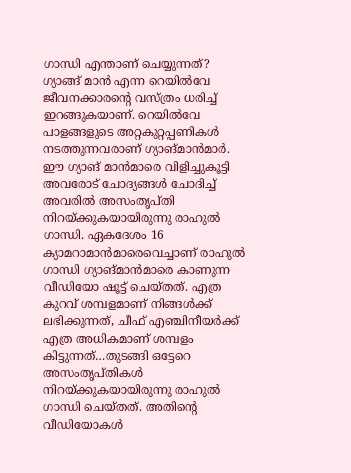ഗാന്ധി എന്താണ് ചെയ്യുന്നത്? ഗ്യാങ്ങ് മാന്‍ എന്ന റെയില്‍വേ ജീവനക്കാരന്റെ വസ്ത്രം ധരിച്ച് ഇറങ്ങുകയാണ്. റെയില്‍വേ പാളങ്ങളുടെ അറ്റകുറ്റപ്പണികള്‍ നടത്തുന്നവരാണ് ഗ്യാങ്മാന്‍മാര്‍. ഈ ഗ്യാങ് മാന്‍മാരെ വിളിച്ചുകൂട്ടി അവരോട് ചോദ്യങ്ങള്‍ ചോദിച്ച് അവരില്‍ അസംതൃപ്തി നിറയ്‌ക്കുകയായിരുന്നു രാഹുല്‍ ഗാന്ധി. ഏകദേശം 16 ക്യാമറാമാന്‍മാരെവെച്ചാണ് രാഹുല്‍ ഗാന്ധി ഗ്യാങ്മാന്‍മാരെ കാണുന്ന വീഡിയോ ഷൂട്ട് ചെയ്തത്. എത്ര കുറവ് ശമ്പളമാണ് നിങ്ങള്‍ക്ക് ലഭിക്കുന്നത്, ചീഫ് എഞ്ചിനീയര്‍ക്ക് എത്ര അധികമാണ് ശമ്പളം കിട്ടുന്നത്…തുടങ്ങി ഒട്ടേറെ അസംതൃപ്തികള്‍ നിറയ്‌ക്കുകയായിരുന്നു രാഹുല്‍ ഗാന്ധി ചെയ്തത്. അതിന്റെ വീഡിയോകള്‍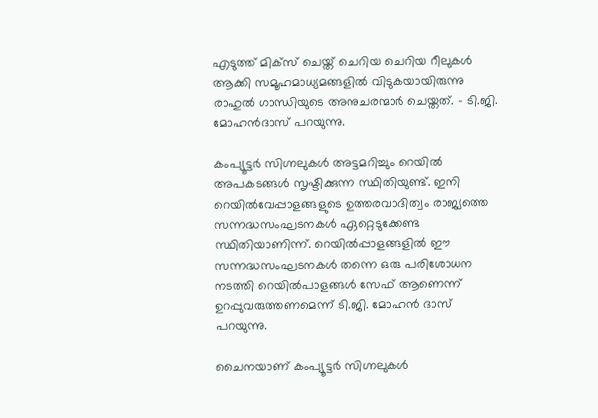എടുത്ത് മിക്സ് ചെയ്ത് ചെറിയ ചെറിയ റീലുകള്‍ ആക്കി സമൂഹമാധ്യമങ്ങളില്‍ വിടുകയായിരുന്നു രാഹുല്‍ ഗാന്ധിയുടെ അനുചരന്മാര്‍ ചെയ്തത്. – ടി.ജി. മോഹന്‍ദാസ് പറയുന്നു.

കംപ്യൂട്ടര്‍ സിഗ്നലുകള്‍ അട്ടമറിച്ചും റെയില്‍ അപകടങ്ങള്‍ സൃഷ്ടിക്കുന്ന സ്ഥിതിയുണ്ട്. ഇനി റെയില്‍വേപ്പാളങ്ങളുടെ ഉത്തരവാദിത്വം രാജ്യത്തെ സന്നദ്ധസംഘടനകള്‍ ഏറ്റെടുക്കേണ്ട സ്ഥിതിയാണിന്ന്. റെയില്‍പ്പാളങ്ങളില്‍ ഈ സന്നദ്ധസംഘടനകള്‍ തന്നെ ഒരു പരിശോധന നടത്തി റെയില്‍പാളങ്ങള്‍ സേഫ് ആണെന്ന് ഉറപ്പുവരുത്തണമെന്ന് ടി.ജി. മോഹന്‍ ദാസ് പറയുന്നു.

ചൈനയാണ് കംപ്യൂട്ടര്‍ സിഗ്നലുകള്‍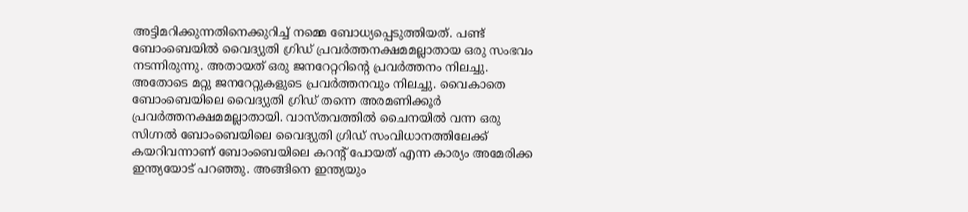അട്ടിമറിക്കുന്നതിനെക്കുറിച്ച് നമ്മെ ബോധ്യപ്പെടുത്തിയത്. പണ്ട് ബോംബെയില്‍ വൈദ്യുതി ഗ്രിഡ് പ്രവര്‍ത്തനക്ഷമമല്ലാതായ ഒരു സംഭവം നടന്നിരുന്നു. അതായത് ഒരു ജനറേറ്ററിന്റെ പ്രവര്‍ത്തനം നിലച്ചു. അതോടെ മറ്റു ജനറേറ്റുകളുടെ പ്രവര്‍ത്തനവും നിലച്ചു. വൈകാതെ ബോംബെയിലെ വൈദ്യുതി ഗ്രിഡ് തന്നെ അരമണിക്കൂര്‍ പ്രവര്‍ത്തനക്ഷമമല്ലാതായി. വാസ്തവത്തില്‍ ചൈനയില്‍ വന്ന ഒരു സിഗ്നല്‍ ബോംബെയിലെ വൈദ്യുതി ഗ്രിഡ് സംവിധാനത്തിലേക്ക് കയറിവന്നാണ് ബോംബെയിലെ കറന്‍റ് പോയത് എന്ന കാര്യം അമേരിക്ക ഇന്ത്യയോട് പറഞ്ഞു. അങ്ങിനെ ഇന്ത്യയും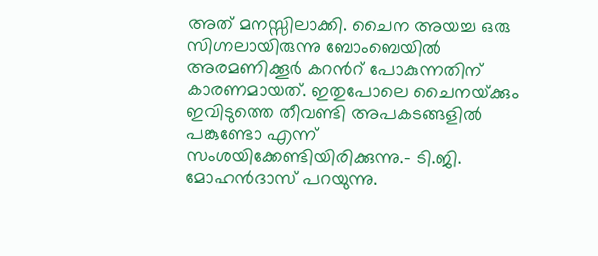അത് മനസ്സിലാക്കി. ചൈന അയച്ച ഒരു സിഗ്നലായിരുന്നു ബോംബെയില്‍ അരമണിക്കൂര്‍ കറന്‍റ് പോകുന്നതിന് കാരണമായത്. ഇതുപോലെ ചൈനയ്‌ക്കും ഇവിടുത്തെ തീവണ്ടി അപകടങ്ങളില്‍ പങ്കുണ്ടോ എന്ന് സംശയിക്കേണ്ടിയിരിക്കുന്നു.- ടി.ജി. മോഹന്‍ദാസ് പറയുന്നു.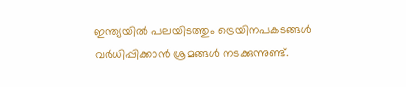ഇന്ത്യയില്‍ പലയിടത്തും ട്രെയിനപകടങ്ങള്‍ വര്‍ധിപ്പിക്കാന്‍ ശ്രമങ്ങള്‍ നടക്കുന്നുണ്ട്.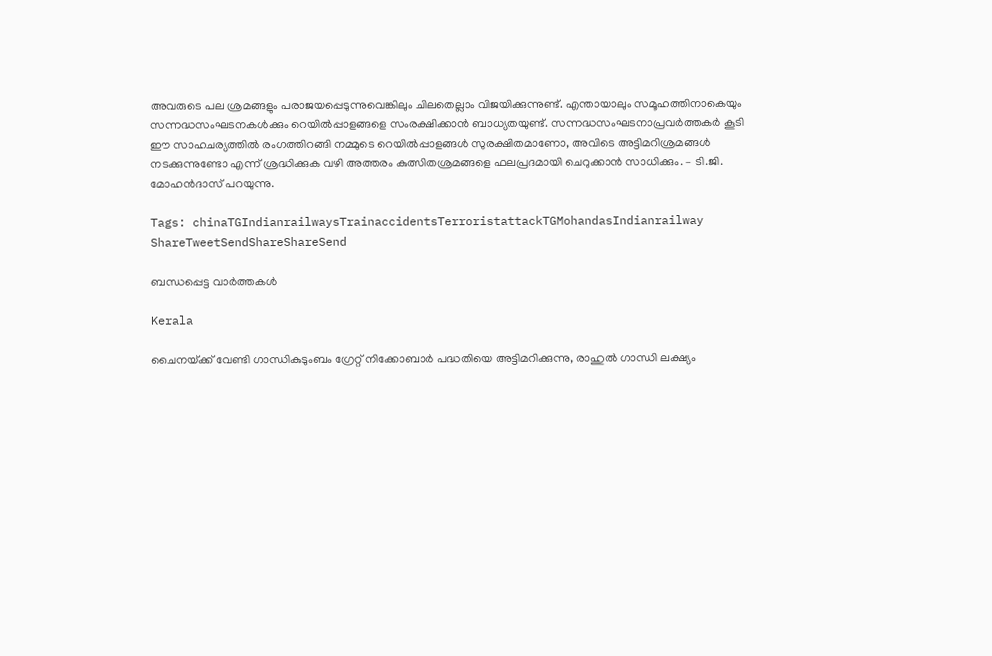അവരുടെ പല ശ്രമങ്ങളും പരാജയപ്പെടുന്നുവെങ്കിലും ചിലതെല്ലാം വിജയിക്കുന്നുണ്ട്. എന്തായാലും സമൂഹത്തിനാകെയും സന്നദ്ധസംഘടനകള്‍ക്കും റെയില്‍പ്പാളങ്ങളെ സംരക്ഷിക്കാന്‍ ബാധ്യതയുണ്ട്. സന്നദ്ധസംഘടനാപ്രവര്‍ത്തകര്‍ കൂടി ഈ സാഹചര്യത്തില്‍ രംഗത്തിറങ്ങി നമ്മുടെ റെയില്‍പ്പാളങ്ങള്‍ സുരക്ഷിതമാണോ, അവിടെ അട്ടിമറിശ്രമങ്ങള്‍ നടക്കുന്നുണ്ടോ എന്ന് ശ്രദ്ധിക്കുക വഴി അത്തരം കുത്സിതശ്രമങ്ങളെ ഫലപ്രദമായി ചെറുക്കാന്‍ സാധിക്കും. – ടി.ജി. മോഹന്‍ദാസ് പറയുന്നു.

Tags: chinaTGIndianrailwaysTrainaccidentsTerroristattackTGMohandasIndianrailway
ShareTweetSendShareShareSend

ബന്ധപ്പെട്ട വാര്‍ത്തകള്‍

Kerala

ചൈനയ്‌ക്ക് വേണ്ടി ഗാന്ധികുടുംബം ഗ്രേറ്റ് നിക്കോബാര്‍ പദ്ധതിയെ അട്ടിമറിക്കുന്നു, രാഹുല്‍ ഗാന്ധി ലക്ഷ്യം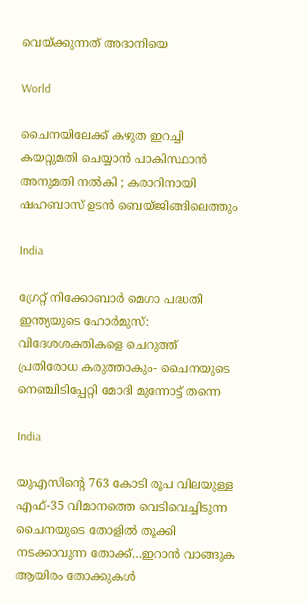വെയ്‌ക്കുന്നത് അദാനിയെ

World

ചൈനയിലേക്ക് കഴുത ഇറച്ചി കയറ്റുമതി ചെയ്യാൻ പാകിസ്ഥാൻ അനുമതി നൽകി ; കരാറിനായി ഷഹബാസ് ഉടൻ ബെയ്ജിങ്ങിലെത്തും

India

ഗ്രേറ്റ് നിക്കോബാര്‍ മെഗാ പദ്ധതി ഇന്ത്യയുടെ ഹോർമുസ്: വിദേശശക്തികളെ ചെറുത്ത് പ്രതിരോധ കരുത്താകും- ചൈനയുടെ നെഞ്ചിടിപ്പേറ്റി മോദി മുന്നോട്ട് തന്നെ

India

യുഎസിന്റെ 763 കോടി രൂപ വിലയുള്ള എഫ്-35 വിമാനത്തെ വെടിവെച്ചിടുന്ന ചൈനയുടെ തോളില്‍ തൂക്കി നടക്കാവുന്ന തോക്ക്…ഇറാന്‍ വാങ്ങുക ആയിരം തോക്കുകള്‍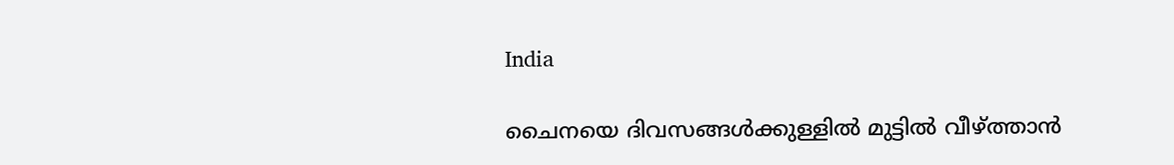India

ചൈനയെ ദിവസങ്ങള്‍ക്കുള്ളില്‍ മുട്ടില്‍ വീഴ്‌ത്താന്‍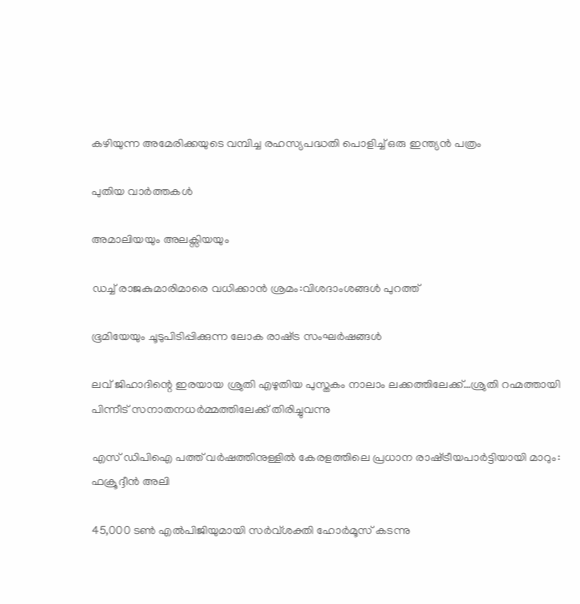കഴിയുന്ന അമേരിക്കയുടെ വമ്പിച്ച രഹസ്യപദ്ധതി പൊളിച്ച് ഒരു ഇന്ത്യന്‍ പത്രം

പുതിയ വാര്‍ത്തകള്‍

അമാലിയയും അലക്സിയയും

ഡച്ച് രാജകുമാരിമാരെ വധിക്കാന്‍ ശ്രമം:വിശദാംശങ്ങള്‍ പുറത്ത്

ഭൂമിയേയും ചൂടുപിടിപ്പിക്കുന്ന ലോക രാഷ്‌ട്ര സംഘര്‍ഷങ്ങള്‍

ലവ് ജിഹാദിന്റെ ഇരയായ ശ്രുതി എഴുതിയ പുസ്തകം നാലാം ലക്കത്തിലേക്ക്…ശ്രുതി റഹ്മത്തായി പിന്നീട് സനാതനധര്‍മ്മത്തിലേക്ക് തിരിച്ചുവന്നു

എസ് ഡിപിഐ പത്ത് വര്‍ഷത്തിനുള്ളില്‍ കേരളത്തിലെ പ്രധാന രാഷ്‌ട്രീയപാര്‍ട്ടിയായി മാറും: ഫക്രൂദ്ദീന്‍ അലി

45,000 ടണ്‍ എല്‍പിജിയുമായി സര്‍വ്ശക്തി ഹോര്‍മൂസ് കടന്നു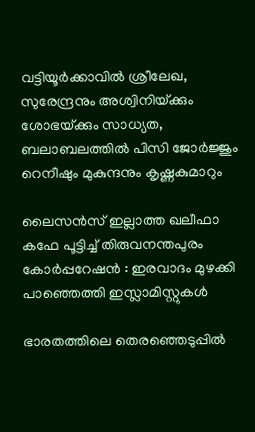വട്ടിയൂര്‍ക്കാവില്‍ ശ്രീലേഖ, സുരേന്ദ്രനും അശ്വിനിയ്‌ക്കും ശോഭയ്‌ക്കും സാധ്യത, ബലാബലത്തില്‍ പിസി ജോര്‍ജ്ജും റെനീഷും മുകുന്ദനും കൃഷ്ണകുമാറും

ലൈസൻസ് ഇല്ലാത്ത ഖലീഫാ കഫേ പൂട്ടിച്ച് തിരുവനന്തപുരം കോർപ്പറേഷൻ : ഇരവാദം മുഴക്കി പാഞ്ഞെത്തി ഇസ്ലാമിസ്റ്റുകൾ

ഭാരതത്തിലെ തെരഞ്ഞെടുപ്പില്‍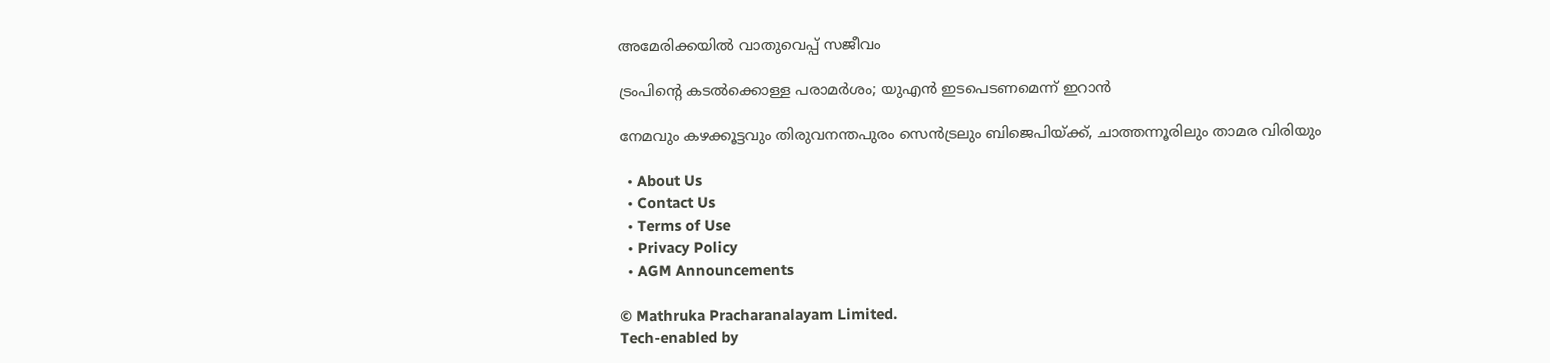അമേരിക്കയില്‍ വാതുവെപ്പ് സജീവം

ട്രംപിന്റെ കടല്‍ക്കൊള്ള പരാമര്‍ശം; യുഎന്‍ ഇടപെടണമെന്ന് ഇറാന്‍

നേമവും കഴക്കൂട്ടവും തിരുവനന്തപുരം സെന്‍ട്രലും ബിജെപിയ്‌ക്ക്, ചാത്തന്നൂരിലും താമര വിരിയും

  • About Us
  • Contact Us
  • Terms of Use
  • Privacy Policy
  • AGM Announcements

© Mathruka Pracharanalayam Limited.
Tech-enabled by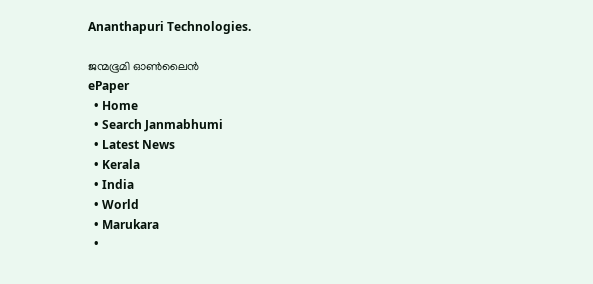Ananthapuri Technologies.

ജന്മഭൂമി ഓണ്‍ലൈന്‍
ePaper
  • Home
  • Search Janmabhumi
  • Latest News
  • Kerala
  • India
  • World
  • Marukara
  •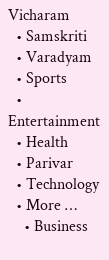Vicharam
  • Samskriti
  • Varadyam
  • Sports
  • Entertainment
  • Health
  • Parivar
  • Technology
  • More …
    • Business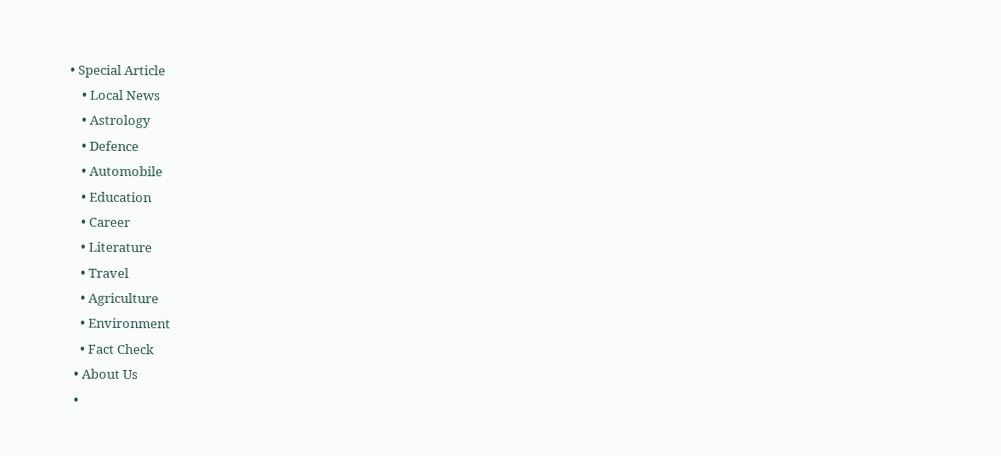• Special Article
    • Local News
    • Astrology
    • Defence
    • Automobile
    • Education
    • Career
    • Literature
    • Travel
    • Agriculture
    • Environment
    • Fact Check
  • About Us
  •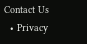Contact Us
  • Privacy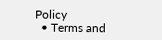Policy
  • Terms and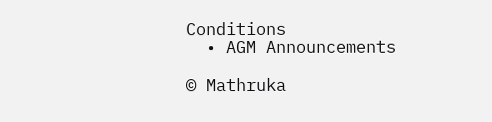Conditions
  • AGM Announcements

© Mathruka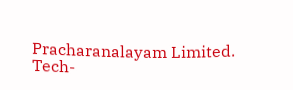Pracharanalayam Limited.
Tech-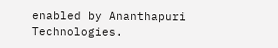enabled by Ananthapuri Technologies.